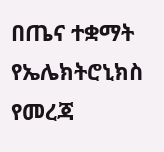በጤና ተቋማት የኤሌክትሮኒክስ የመረጃ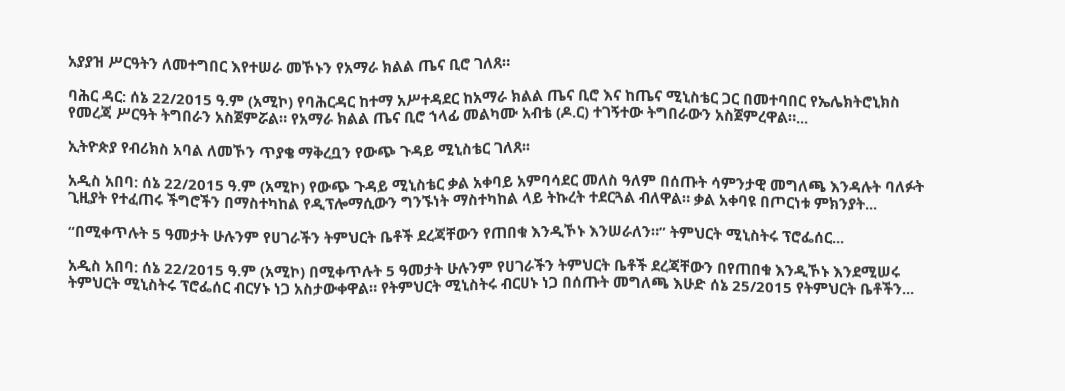አያያዝ ሥርዓትን ለመተግበር እየተሠራ መኾኑን የአማራ ክልል ጤና ቢሮ ገለጸ።

ባሕር ዳር: ሰኔ 22/2015 ዓ.ም (አሚኮ) የባሕርዳር ከተማ አሥተዳደር ከአማራ ክልል ጤና ቢሮ እና ከጤና ሚኒስቴር ጋር በመተባበር የኤሌክትሮኒክስ የመረጃ ሥርዓት ትግበራን አስጀምሯል። የአማራ ክልል ጤና ቢሮ ኀላፊ መልካሙ አብቴ (ዶ.ር) ተገኝተው ትግበራውን አስጀምረዋል።...

ኢትዮጵያ የብሪክስ አባል ለመኾን ጥያቄ ማቅረቧን የውጭ ጉዳይ ሚኒስቴር ገለጸ፡፡

አዲስ አበባ: ሰኔ 22/2015 ዓ.ም (አሚኮ) የውጭ ጉዳይ ሚኒስቴር ቃል አቀባይ አምባሳደር መለስ ዓለም በሰጡት ሳምንታዊ መግለጫ እንዳሉት ባለፉት ጊዚያት የተፈጠሩ ችግሮችን በማስተካከል የዲፕሎማሲውን ግንኙነት ማስተካከል ላይ ትኩረት ተደርጓል ብለዋል። ቃል አቀባዩ በጦርነቱ ምክንያት...

“በሚቀጥሉት 5 ዓመታት ሁሉንም የሀገራችን ትምህርት ቤቶች ደረጃቸውን የጠበቁ እንዲኾኑ እንሠራለን።” ትምህርት ሚኒስትሩ ፕሮፌሰር...

አዲስ አበባ: ሰኔ 22/2015 ዓ.ም (አሚኮ) በሚቀጥሉት 5 ዓመታት ሁሉንም የሀገራችን ትምህርት ቤቶች ደረጃቸውን በየጠበቁ እንዲኾኑ እንደሚሠሩ ትምህርት ሚኒስትሩ ፕሮፌሰር ብርሃኑ ነጋ አስታውቀዋል። የትምህርት ሚኒስትሩ ብርሀኑ ነጋ በሰጡት መግለጫ እሁድ ሰኔ 25/2015 የትምህርት ቤቶችን...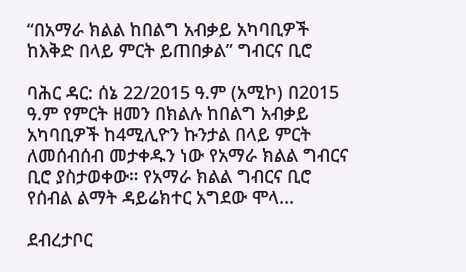“በአማራ ክልል ከበልግ አብቃይ አካባቢዎች ከእቅድ በላይ ምርት ይጠበቃል” ግብርና ቢሮ

ባሕር ዳር: ሰኔ 22/2015 ዓ.ም (አሚኮ) በ2015 ዓ.ም የምርት ዘመን በክልሉ ከበልግ አብቃይ አካባቢዎች ከ4ሚሊዮን ኩንታል በላይ ምርት ለመሰብሰብ መታቀዱን ነው የአማራ ክልል ግብርና ቢሮ ያስታወቀው። የአማራ ክልል ግብርና ቢሮ የሰብል ልማት ዳይሬክተር አግደው ሞላ...

ደብረታቦር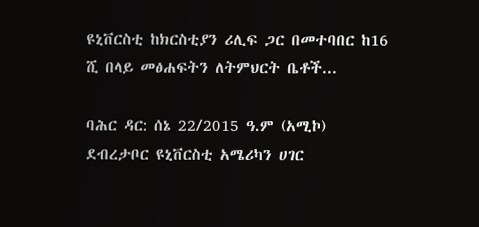ዩኒቨርስቲ ከክርስቲያን ሪሊፍ ጋር በመተባበር ከ16 ሺ በላይ መፅሐፍትን ለትምህርት ቤቶች...

ባሕር ዳር: ሰኔ 22/2015 ዓ.ም (አሚኮ) ደብረታቦር ዩኒቨርስቲ አሜሪካን ሀገር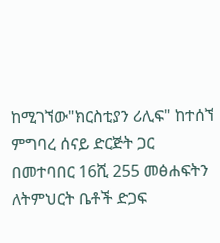ከሚገኘው"ክርስቲያን ሪሊፍ" ከተሰኘ ምግባረ ሰናይ ድርጅት ጋር በመተባበር 16ሺ 255 መፅሐፍትን ለትምህርት ቤቶች ድጋፍ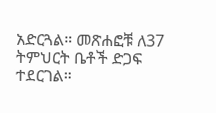አድርጓል። መጽሐፎቹ ለ37 ትምህርት ቤቶች ድጋፍ ተደርገል።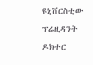ዩኒቨርስቲው ፕሬዚዳንት ዶክተር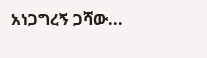አነጋግረኝ ጋሻው...